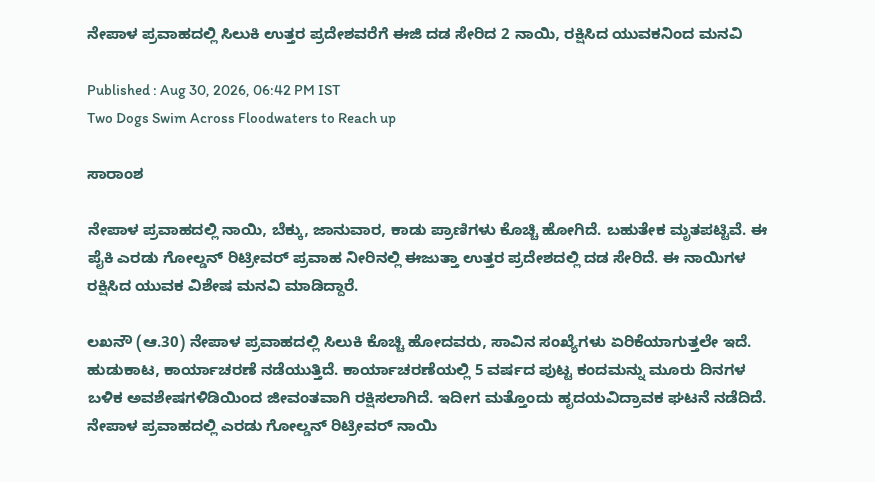ನೇಪಾಳ ಪ್ರವಾಹದಲ್ಲಿ ಸಿಲುಕಿ ಉತ್ತರ ಪ್ರದೇಶವರೆಗೆ ಈಜಿ ದಡ ಸೇರಿದ 2 ನಾಯಿ, ರಕ್ಷಿಸಿದ ಯುವಕನಿಂದ ಮನವಿ

Published : Aug 30, 2026, 06:42 PM IST
Two Dogs Swim Across Floodwaters to Reach up

ಸಾರಾಂಶ

ನೇಪಾಳ ಪ್ರವಾಹದಲ್ಲಿ ನಾಯಿ, ಬೆಕ್ಕು, ಜಾನುವಾರ, ಕಾಡು ಪ್ರಾಣಿಗಳು ಕೊಚ್ಚಿ ಹೋಗಿದೆ. ಬಹುತೇಕ ಮೃತಪಟ್ಟಿವೆ. ಈ ಪೈಕಿ ಎರಡು ಗೋಲ್ಡನ್ ರಿಟ್ರೀವರ್ ಪ್ರವಾಹ ನೀರಿನಲ್ಲಿ ಈಜುತ್ತಾ ಉತ್ತರ ಪ್ರದೇಶದಲ್ಲಿ ದಡ ಸೇರಿದೆ. ಈ ನಾಯಿಗಳ ರಕ್ಷಿಸಿದ ಯುವಕ ವಿಶೇಷ ಮನವಿ ಮಾಡಿದ್ದಾರೆ.

ಲಖನೌ (ಆ.30) ನೇಪಾಳ ಪ್ರವಾಹದಲ್ಲಿ ಸಿಲುಕಿ ಕೊಚ್ಚಿ ಹೋದವರು, ಸಾವಿನ ಸಂಖ್ಯೆಗಳು ಏರಿಕೆಯಾಗುತ್ತಲೇ ಇದೆ. ಹುಡುಕಾಟ, ಕಾರ್ಯಾಚರಣೆ ನಡೆಯುತ್ತಿದೆ. ಕಾರ್ಯಾಚರಣೆಯಲ್ಲಿ 5 ವರ್ಷದ ಪುಟ್ಟ ಕಂದಮನ್ನು ಮೂರು ದಿನಗಳ ಬಳಿಕ ಅವಶೇಷಗಳಿಡಿಯಿಂದ ಜೀವಂತವಾಗಿ ರಕ್ಷಿಸಲಾಗಿದೆ. ಇದೀಗ ಮತ್ತೊಂದು ಹೃದಯವಿದ್ರಾವಕ ಘಟನೆ ನಡೆದಿದೆ. ನೇಪಾಳ ಪ್ರವಾಹದಲ್ಲಿ ಎರಡು ಗೋಲ್ಡನ್ ರಿಟ್ರೀವರ್ ನಾಯಿ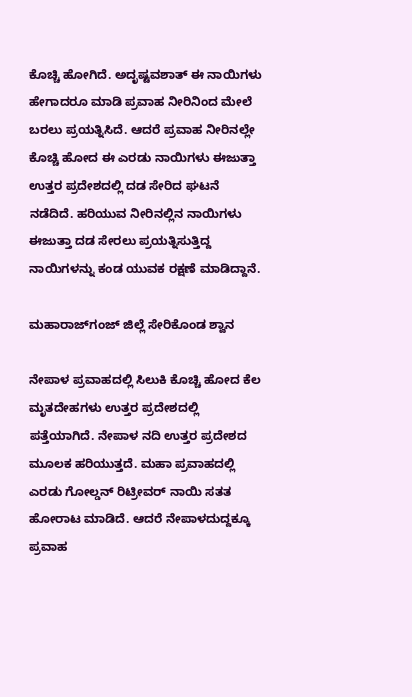ಕೊಚ್ಚಿ ಹೋಗಿದೆ. ಅದೃಷ್ಟವಶಾತ್ ಈ ನಾಯಿಗಳು ಹೇಗಾದರೂ ಮಾಡಿ ಪ್ರವಾಹ ನೀರಿನಿಂದ ಮೇಲೆ ಬರಲು ಪ್ರಯತ್ನಿಸಿದೆ. ಆದರೆ ಪ್ರವಾಹ ನೀರಿನಲ್ಲೇ ಕೊಚ್ಚಿ ಹೋದ ಈ ಎರಡು ನಾಯಿಗಳು ಈಜುತ್ತಾ ಉತ್ತರ ಪ್ರದೇಶದಲ್ಲಿ ದಡ ಸೇರಿದ ಘಟನೆ ನಡೆದಿದೆ. ಹರಿಯುವ ನೀರಿನಲ್ಲಿನ ನಾಯಿಗಳು ಈಜುತ್ತಾ ದಡ ಸೇರಲು ಪ್ರಯತ್ನಿಸುತ್ತಿದ್ದ ನಾಯಿಗಳನ್ನು ಕಂಡ ಯುವಕ ರಕ್ಷಣೆ ಮಾಡಿದ್ದಾನೆ.

ಮಹಾರಾಜ್‌ಗಂಜ್ ಜಿಲ್ಲೆ ಸೇರಿಕೊಂಡ ಶ್ವಾನ

ನೇಪಾಳ ಪ್ರವಾಹದಲ್ಲಿ ಸಿಲುಕಿ ಕೊಚ್ಚಿ ಹೋದ ಕೆಲ ಮೃತದೇಹಗಳು ಉತ್ತರ ಪ್ರದೇಶದಲ್ಲಿ ಪತ್ತೆಯಾಗಿದೆ. ನೇಪಾಳ ನದಿ ಉತ್ತರ ಪ್ರದೇಶದ ಮೂಲಕ ಹರಿಯುತ್ತದೆ. ಮಹಾ ಪ್ರವಾಹದಲ್ಲಿ ಎರಡು ಗೋಲ್ಡನ್ ರಿಟ್ರೀವರ್ ನಾಯಿ ಸತತ ಹೋರಾಟ ಮಾಡಿದೆ. ಆದರೆ ನೇಪಾಳದುದ್ದಕ್ಕೂ ಪ್ರವಾಹ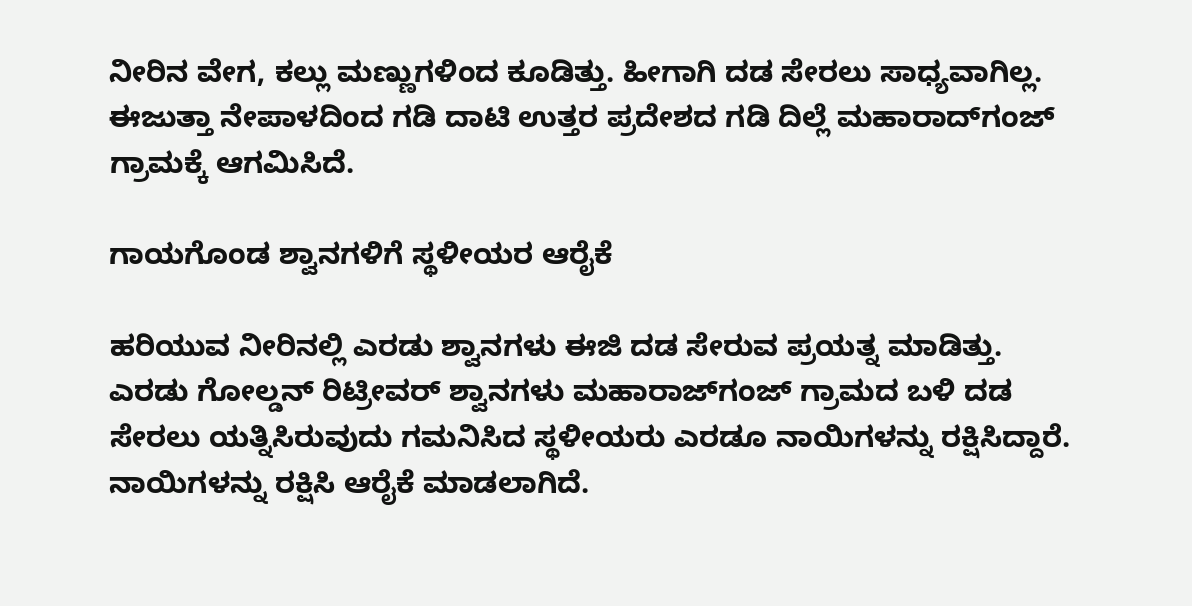ನೀರಿನ ವೇಗ, ಕಲ್ಲು ಮಣ್ಣುಗಳಿಂದ ಕೂಡಿತ್ತು. ಹೀಗಾಗಿ ದಡ ಸೇರಲು ಸಾಧ್ಯವಾಗಿಲ್ಲ. ಈಜುತ್ತಾ ನೇಪಾಳದಿಂದ ಗಡಿ ದಾಟಿ ಉತ್ತರ ಪ್ರದೇಶದ ಗಡಿ ದಿಲ್ಲೆ ಮಹಾರಾದ್‌ಗಂಜ್ ಗ್ರಾಮಕ್ಕೆ ಆಗಮಿಸಿದೆ.

ಗಾಯಗೊಂಡ ಶ್ವಾನಗಳಿಗೆ ಸ್ಥಳೀಯರ ಆರೈಕೆ

ಹರಿಯುವ ನೀರಿನಲ್ಲಿ ಎರಡು ಶ್ವಾನಗಳು ಈಜಿ ದಡ ಸೇರುವ ಪ್ರಯತ್ನ ಮಾಡಿತ್ತು. ಎರಡು ಗೋಲ್ಡನ್ ರಿಟ್ರೀವರ್ ಶ್ವಾನಗಳು ಮಹಾರಾಜ್‌ಗಂಜ್ ಗ್ರಾಮದ ಬಳಿ ದಡ ಸೇರಲು ಯತ್ನಿಸಿರುವುದು ಗಮನಿಸಿದ ಸ್ಥಳೀಯರು ಎರಡೂ ನಾಯಿಗಳನ್ನು ರಕ್ಷಿಸಿದ್ದಾರೆ. ನಾಯಿಗಳನ್ನು ರಕ್ಷಿಸಿ ಆರೈಕೆ ಮಾಡಲಾಗಿದೆ.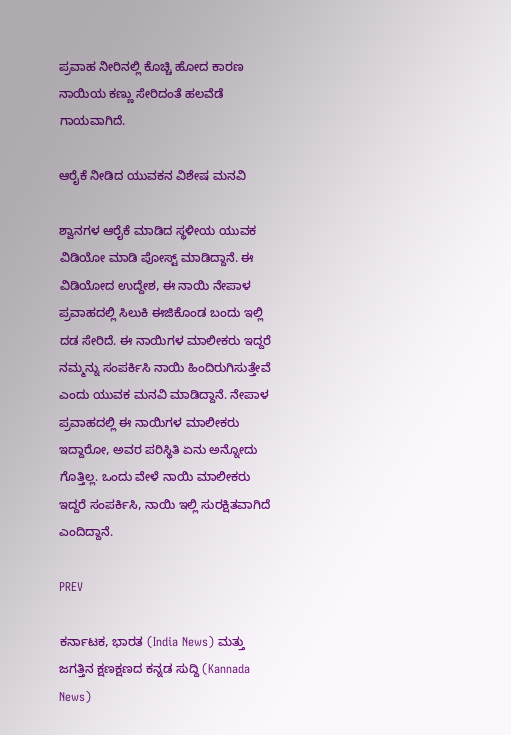ಪ್ರವಾಹ ನೀರಿನಲ್ಲಿ ಕೊಚ್ಚಿ ಹೋದ ಕಾರಣ ನಾಯಿಯ ಕಣ್ಣು ಸೇರಿದಂತೆ ಹಲವೆಡೆ ಗಾಯವಾಗಿದೆ.

ಆರೈಕೆ ನೀಡಿದ ಯುವಕನ ವಿಶೇಷ ಮನವಿ

ಶ್ವಾನಗಳ ಆರೈಕೆ ಮಾಡಿದ ಸ್ಥಳೀಯ ಯುವಕ ವಿಡಿಯೋ ಮಾಡಿ ಪೋಸ್ಟ್ ಮಾಡಿದ್ದಾನೆ. ಈ ವಿಡಿಯೋದ ಉದ್ದೇಶ, ಈ ನಾಯಿ ನೇಪಾಳ ಪ್ರವಾಹದಲ್ಲಿ ಸಿಲುಕಿ ಈಜಿಕೊಂಡ ಬಂದು ಇಲ್ಲಿ ದಡ ಸೇರಿದೆ. ಈ ನಾಯಿಗಳ ಮಾಲೀಕರು ಇದ್ದರೆ ನಮ್ಮನ್ನು ಸಂಪರ್ಕಿಸಿ ನಾಯಿ ಹಿಂದಿರುಗಿಸುತ್ತೇವೆ ಎಂದು ಯುವಕ ಮನವಿ ಮಾಡಿದ್ದಾನೆ. ನೇಪಾಳ ಪ್ರವಾಹದಲ್ಲಿ ಈ ನಾಯಿಗಳ ಮಾಲೀಕರು ಇದ್ದಾರೋ, ಅವರ ಪರಿಸ್ಥಿತಿ ಏನು ಅನ್ನೋದು ಗೊತ್ತಿಲ್ಲ. ಒಂದು ವೇಳೆ ನಾಯಿ ಮಾಲೀಕರು ಇದ್ದರೆ ಸಂಪರ್ಕಿಸಿ, ನಾಯಿ ಇಲ್ಲಿ ಸುರಕ್ಷಿತವಾಗಿದೆ ಎಂದಿದ್ದಾನೆ.

PREV

ಕರ್ನಾಟಕ, ಭಾರತ (India News) ಮತ್ತು ಜಗತ್ತಿನ ಕ್ಷಣಕ್ಷಣದ ಕನ್ನಡ ಸುದ್ದಿ (Kannada News)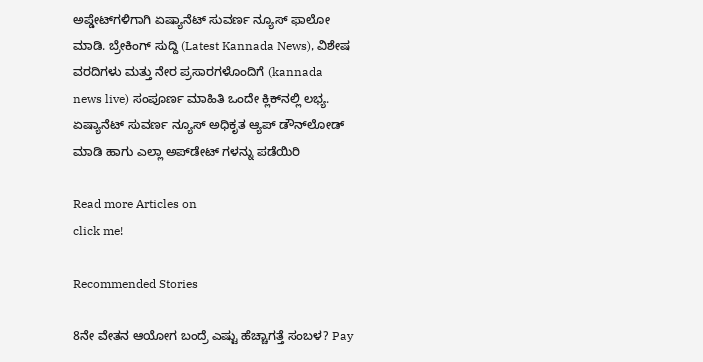ಅಪ್ಡೇಟ್‌ಗಳಿಗಾಗಿ ಏಷ್ಯಾನೆಟ್ ಸುವರ್ಣ ನ್ಯೂಸ್‌ ಫಾಲೋ ಮಾಡಿ. ಬ್ರೇಕಿಂಗ್ ಸುದ್ದಿ (Latest Kannada News), ವಿಶೇಷ ವರದಿಗಳು ಮತ್ತು ನೇರ ಪ್ರಸಾರಗಳೊಂದಿಗೆ (kannada news live) ಸಂಪೂರ್ಣ ಮಾಹಿತಿ ಒಂದೇ ಕ್ಲಿಕ್‌ನಲ್ಲಿ ಲಭ್ಯ. ಏಷ್ಯಾನೆಟ್ ಸುವರ್ಣ ನ್ಯೂಸ್ ಅಧಿಕೃತ ಆ್ಯಪ್ ಡೌನ್‌ಲೋಡ್ ಮಾಡಿ ಹಾಗು ಎಲ್ಲಾ ಅಪ್‌ಡೇಟ್ ಗಳನ್ನು ಪಡೆಯಿರಿ

Read more Articles on
click me!

Recommended Stories

8ನೇ ವೇತನ ಆಯೋಗ ಬಂದ್ರೆ ಎಷ್ಟು ಹೆಚ್ಚಾಗತ್ತೆ ಸಂಬಳ? Pay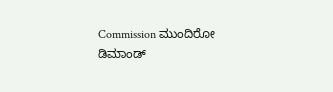Commission ಮುಂದಿರೋ ಡಿಮಾಂಡ್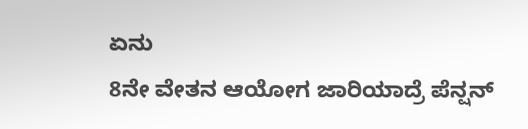ಏನು
8ನೇ ವೇತನ ಆಯೋಗ ಜಾರಿಯಾದ್ರೆ ಪೆನ್ಷನ್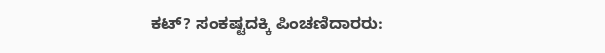ಕಟ್? ಸಂಕಷ್ಟದಕ್ಕಿ ಪಿಂಚಣಿದಾರರು: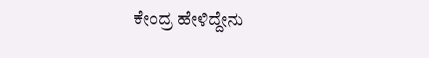ಕೇಂದ್ರ ಹೇಳಿದ್ದೇನು